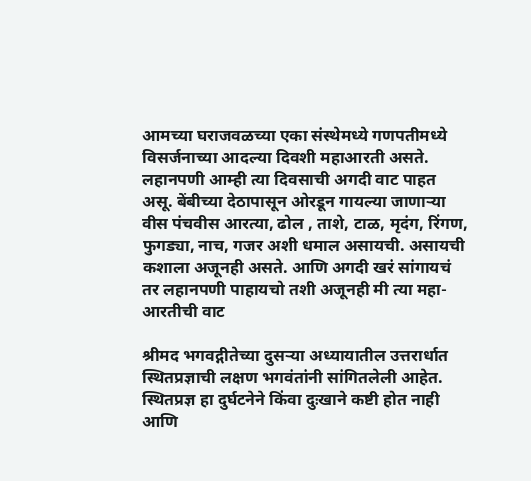आमच्या घराजवळच्या एका संस्थेमध्ये गणपतीमध्ये विसर्जनाच्या आदल्या दिवशी महाआरती असते. लहानपणी आम्ही त्या दिवसाची अगदी वाट पाहत असू. बेंबीच्या देठापासून ओरडून गायल्या जाणाऱ्या वीस पंचवीस आरत्या, ढोल , ताशे, टाळ, मृदंग, रिंगण, फुगड्या, नाच, गजर अशी धमाल असायची. असायची कशाला अजूनही असते. आणि अगदी खरं सांगायचं तर लहानपणी पाहायचो तशी अजूनही मी त्या महा-आरतीची वाट

श्रीमद भगवद्गीतेच्या दुसऱ्या अध्यायातील उत्तरार्धात स्थितप्रज्ञाची लक्षण भगवंतांनी सांगितलेली आहेत. स्थितप्रज्ञ हा दुर्घटनेने किंवा दुःखाने कष्टी होत नाही आणि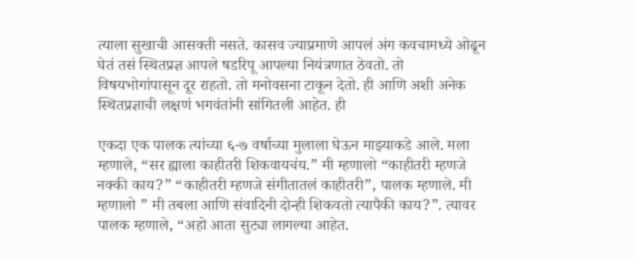त्याला सुखाची आसक्ती नसते. कासव ज्याप्रमाणे आपलं अंग कवचामध्ये ओढून घेतं तसं स्थितप्रज्ञ आपले षडरिपू आपल्या नियंत्रणात ठेवतो. तो विषयभोगांपासून दूर राहतो. तो मनोवसना टाकून देतो. ही आणि अशी अनेक स्थितप्रज्ञाची लक्षणं भगवंतांनी सांगितली आहेत. ही

एकदा एक पालक त्यांच्या ६-७ वर्षाच्या मुलाला घेऊन माझ्याकडे आले. मला म्हणाले, “सर ह्याला काहीतरी शिकवायचंय.” मी म्हणालो “काहीतरी म्हणजे नक्की काय?” “काहीतरी म्हणजे संगीतातलं काहीतरी”, पालक म्हणाले. मी म्हणालो ” मी तबला आणि संवादिनी दोन्ही शिकवतो त्यापैकी काय?”. त्यावर पालक म्हणाले, “अहो आता सुट्या लागल्या आहेत.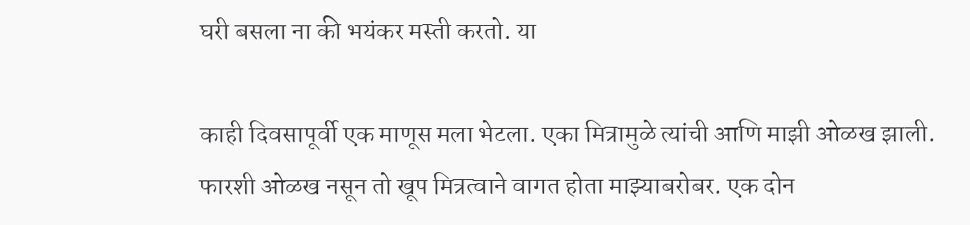घरी बसला ना की भयंकर मस्ती करतो. या

काही दिवसापूर्वी एक माणूस मला भेटला. एका मित्रामुळे त्यांची आणि माझी ओळख झाली. फारशी ओळख नसून तो खूप मित्रत्वाने वागत होता माझ्याबरोबर. एक दोन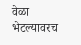वेळा भेटल्यावरच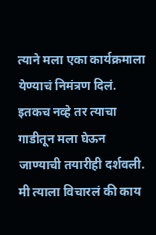त्याने मला एका कार्यक्रमाला येण्याचं निमंत्रण दिलं. इतकच नव्हे तर त्याचा गाडीतून मला घेऊन जाण्याची तयारीही दर्शवली. मी त्याला विचारलं की काय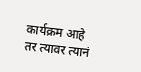कार्यक्रम आहे तर त्यावर त्यानं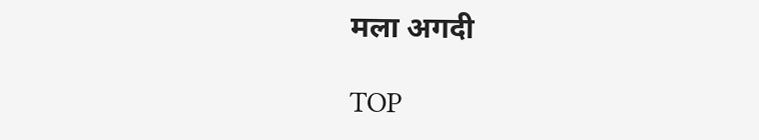मला अगदी

TOP